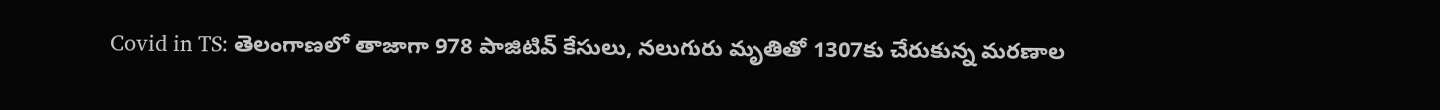Covid in TS: తెలంగాణలో తాజాగా 978 పాజిటివ్ కేసులు, నలుగురు మృతితో 1307కు చేరుకున్న మరణాల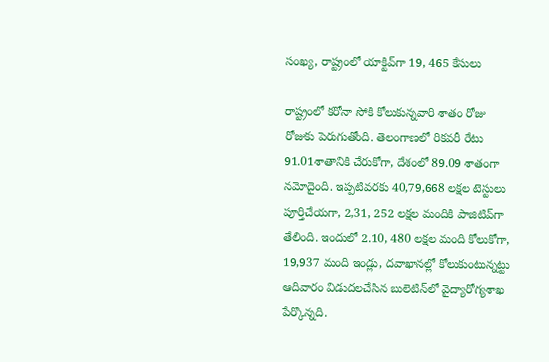సంఖ్య, రాష్ట్రంలో యాక్టివ్‌గా 19, 465 కేసులు

రాష్ట్రంలో కరోనా సోకి కోలుకున్నవారి శాతం రోజు రోజుకు పెరుగుతోంది. తెలంగాణలో రికవరీ రేటు 91.01శాతానికి చేరుకోగా, దేశంలో 89.09 శాతంగా నమోదైంది. ఇప్పటివరకు 40,79,668 లక్షల టెస్టులు పూర్తిచేయగా, 2,31, 252 లక్షల మందికి పాజిటివ్‌గా తేలింది. ఇందులో 2.10, 480 లక్షల మంది కోలుకోగా, 19,937 మంది ఇండ్లు, దవాఖానల్లో కోలుకుంటున్నట్టు ఆదివారం విడుదలచేసిన బులెటిన్‌లో వైద్యారోగ్యశాఖ పేర్కొన్నది.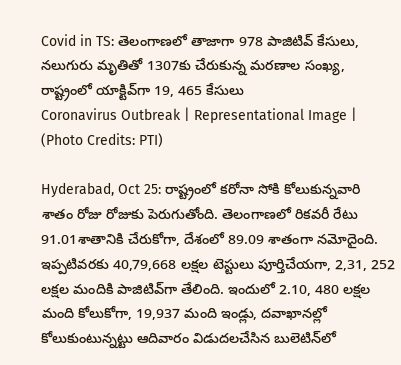Covid in TS: తెలంగాణలో తాజాగా 978 పాజిటివ్ కేసులు, నలుగురు మృతితో 1307కు చేరుకున్న మరణాల సంఖ్య, రాష్ట్రంలో యాక్టివ్‌గా 19, 465 కేసులు
Coronavirus Outbreak | Representational Image | (Photo Credits: PTI)

Hyderabad, Oct 25: రాష్ట్రంలో కరోనా సోకి కోలుకున్నవారి శాతం రోజు రోజుకు పెరుగుతోంది. తెలంగాణలో రికవరీ రేటు 91.01శాతానికి చేరుకోగా, దేశంలో 89.09 శాతంగా నమోదైంది. ఇప్పటివరకు 40,79,668 లక్షల టెస్టులు పూర్తిచేయగా, 2,31, 252 లక్షల మందికి పాజిటివ్‌గా తేలింది. ఇందులో 2.10, 480 లక్షల మంది కోలుకోగా, 19,937 మంది ఇండ్లు, దవాఖానల్లో కోలుకుంటున్నట్టు ఆదివారం విడుదలచేసిన బులెటిన్‌లో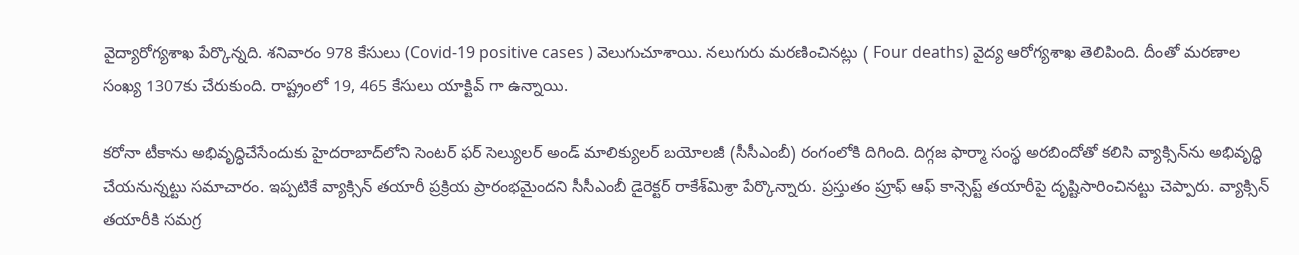వైద్యారోగ్యశాఖ పేర్కొన్నది. శనివారం 978 కేసులు (Covid-19 positive cases ) వెలుగుచూశాయి. నలుగురు మరణించినట్లు ( Four deaths) వైద్య ఆరోగ్యశాఖ తెలిపింది. దీంతో మరణాల సంఖ్య 1307కు చేరుకుంది. రాష్ట్రంలో 19, 465 కేసులు యాక్టివ్ గా ఉన్నాయి.

కరోనా టీకాను అభివృద్ధిచేసేందుకు హైదరాబాద్‌లోని సెంటర్‌ ఫర్‌ సెల్యులర్‌ అండ్‌ మాలిక్యులర్‌ బయోలజీ (సీసీఎంబీ) రంగంలోకి దిగింది. దిగ్గజ ఫార్మా సంస్థ అరబిందోతో కలిసి వ్యాక్సిన్‌ను అభివృద్ధి చేయనున్నట్టు సమాచారం. ఇప్పటికే వ్యాక్సిన్‌ తయారీ ప్రక్రియ ప్రారంభమైందని సీసీఎంబీ డైరెక్టర్‌ రాకేశ్‌మిశ్రా పేర్కొన్నారు. ప్రస్తుతం ప్రూఫ్‌ ఆఫ్‌ కాన్సెప్ట్‌ తయారీపై దృష్టిసారించినట్టు చెప్పారు. వ్యాక్సిన్‌ తయారీకి సమగ్ర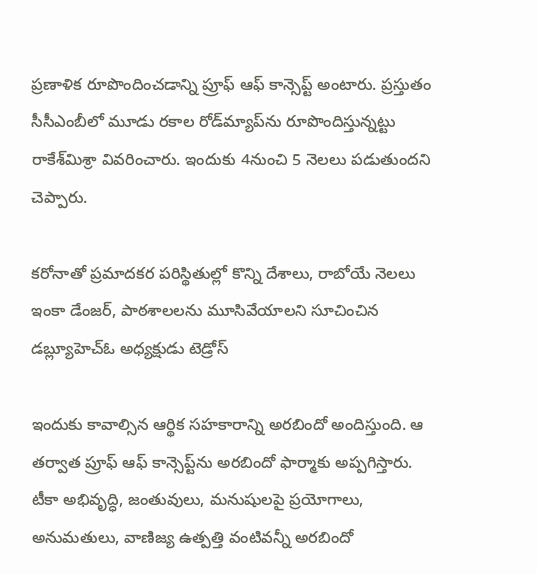ప్రణాళిక రూపొందించడాన్ని ప్రూఫ్‌ ఆఫ్‌ కాన్సెప్ట్‌ అంటారు. ప్రస్తుతం సీసీఎంబీలో మూడు రకాల రోడ్‌మ్యాప్‌ను రూపొందిస్తున్నట్టు రాకేశ్‌మిశ్రా వివరించారు. ఇందుకు 4నుంచి 5 నెలలు పడుతుందని చెప్పారు.

కరోనాతో ప్రమాదకర పరిస్థితుల్లో కొన్ని దేశాలు, రాబోయే నెలలు ఇంకా డేంజర్, పాఠశాలలను మూసివేయాలని సూచించిన డబ్ల్యూహెచ్ఓ అధ్యక్షుడు టెడ్రోస్

ఇందుకు కావాల్సిన ఆర్థిక సహకారాన్ని అరబిందో అందిస్తుంది. ఆ తర్వాత ప్రూఫ్‌ ఆఫ్‌ కాన్సెప్ట్‌ను అరబిందో ఫార్మాకు అప్పగిస్తారు. టీకా అభివృద్ధి, జంతువులు, మనుషులపై ప్రయోగాలు, అనుమతులు, వాణిజ్య ఉత్పత్తి వంటివన్నీ అరబిందో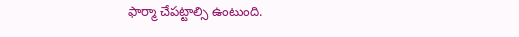ఫార్మా చేపట్టాల్సి ఉంటుంది.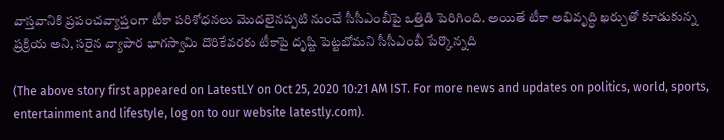వాస్తవానికి ప్రపంచవ్యాప్తంగా టీకా పరిశోధనలు మొదలైనప్పటి నుంచే సీసీఎంబీపై ఒత్తిడి పెరిగింది. అయితే టీకా అభివృద్ధి ఖర్చుతో కూడుకున్న ప్రక్రియ అని, సరైన వ్యాపార భాగస్వామి దొరికేవరకు టీకాపై దృష్టి పెట్టబోమని సీసీఎంబీ పేర్కొన్నది

(The above story first appeared on LatestLY on Oct 25, 2020 10:21 AM IST. For more news and updates on politics, world, sports, entertainment and lifestyle, log on to our website latestly.com).